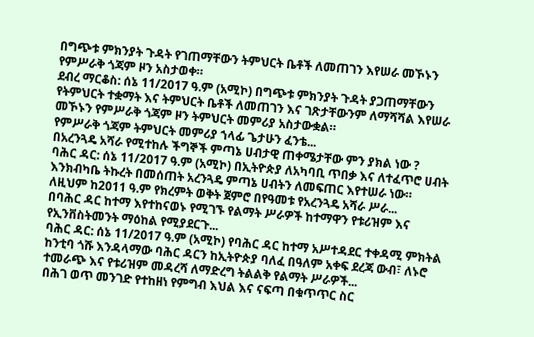በግጭቱ ምክንያት ጉዳት የገጠማቸውን ትምህርት ቤቶች ለመጠገን እየሠራ መኾኑን የምሥራቅ ጎጃም ዞን አስታወቀ።
ደብረ ማርቆስ: ሰኔ 11/2017 ዓ.ም (አሚኮ) በግጭቱ ምክንያት ጉዳት ያጋጠማቸውን የትምህርት ተቋማት እና ትምህርት ቤቶች ለመጠገን እና ገጽታቸውንም ለማሻሻል እየሠራ መኾኑን የምሥራቅ ጎጃም ዞን ትምህርት መምሪያ አስታውቋል።
የምሥራቅ ጎጃም ትምህርት መምሪያ ኀላፊ ጌታሁን ፈንቴ...
በአረንጓዴ አሻራ የሚተከሉ ችግኞች ምጣኔ ሀብታዊ ጠቀሜታቸው ምን ያክል ነው ?
ባሕር ዳር: ሰኔ 11/2017 ዓ.ም (አሚኮ) በኢትዮጵያ ለአካባቢ ጥበቃ እና ለተፈጥሮ ሀብት እንክብካቤ ትኩረት በመሰጠት አረንጓዴ ምጣኔ ሀብትን ለመፍጠር እየተሠራ ነው። ለዚህም ከ2011 ዓ.ም የክረምት ወቅት ጀምሮ በየዓመቱ የአረንጓዴ አሻራ ሥራ...
በባሕር ዳር ከተማ እየተከናወኑ የሚገኙ የልማት ሥራዎች ከተማዋን የቱሪዝም እና የኢንቨስትመንት ማዕከል የሚያደርጉ...
ባሕር ዳር: ሰኔ 11/2017 ዓ.ም (አሚኮ) የባሕር ዳር ከተማ አሥተዳደር ተቀዳሚ ምክትል ከንቲባ ጎሹ እንዳላማው ባሕር ዳርን ከኢትዮጵያ ባለፈ በዓለም አቀፍ ደረጃ ውብ፣ ለኑሮ ተመራጭ እና የቱሪዝም መዳረሻ ለማድረግ ትልልቅ የልማት ሥራዎች...
በሕገ ወጥ መንገድ የተከዘነ የምግብ እህል እና ናፍጣ በቁጥጥር ስር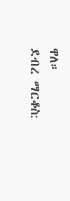ዋለ።
ደብረ ማርቆስ: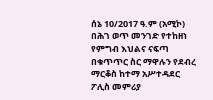ሰኔ 10/2017 ዓ.ም (አሚኮ) በሕገ ወጥ መንገድ የተከዘነ የምግብ እህልና ናፍጣ በቁጥጥር ስር ማዋሉን የደብረ ማርቆስ ከተማ አሥተዳደር ፖሊስ መምሪያ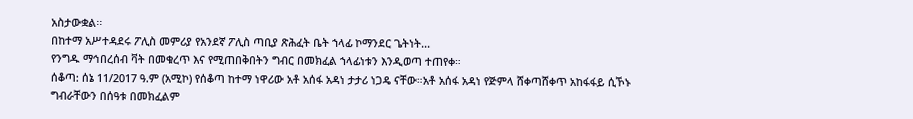አስታውቋል፡፡
በከተማ አሥተዳደሩ ፖሊስ መምሪያ የአንደኛ ፖሊስ ጣቢያ ጽሕፈት ቤት ኀላፊ ኮማንደር ጌትነት...
የንግዱ ማኅበረሰብ ቫት በመቁረጥ እና የሚጠበቅበትን ግብር በመክፈል ኀላፊነቱን እንዲወጣ ተጠየቀ።
ሰቆጣ: ሰኔ 11/2017 ዓ.ም (አሚኮ) የሰቆጣ ከተማ ነዋሪው አቶ አሰፋ አዳነ ታታሪ ነጋዴ ናቸው።አቶ አሰፋ አዳነ የጅምላ ሸቀጣሸቀጥ አከፋፋይ ሲኾኑ ግብራቸውን በሰዓቱ በመክፈልም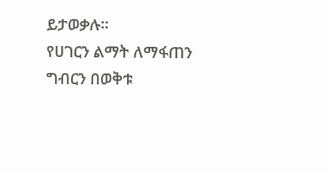ይታወቃሉ።
የሀገርን ልማት ለማፋጠን ግብርን በወቅቱ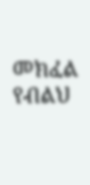መክፈል የብልህ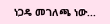ነጋዴ መገለጫ ነው...